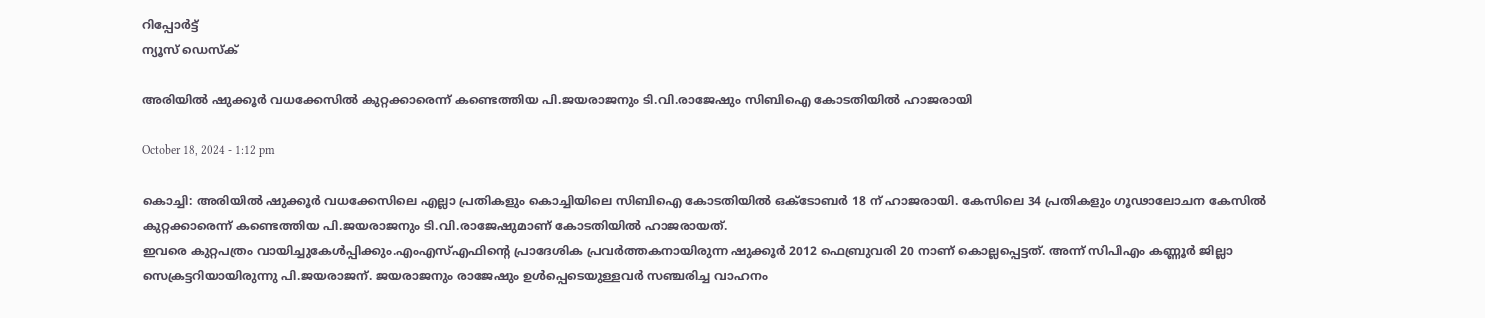റിപ്പോര്‍ട്ട്
ന്യൂസ് ഡെസ്ക്

അരിയില്‍ ഷുക്കൂര്‍ വധക്കേസിൽ കുറ്റക്കാരെന്ന് കണ്ടെത്തിയ പി.ജയരാജനും ടി.വി.രാജേഷും സിബിഐ കോടതിയില്‍ ഹാജരായി

October 18, 2024 - 1:12 pm

കൊച്ചി: അരിയില്‍ ഷുക്കൂര്‍ വധക്കേസിലെ എല്ലാ പ്രതികളും കൊച്ചിയിലെ സിബിഐ കോടതിയില്‍ ഒക്ടോബർ 18 ന് ഹാജരായി. കേസിലെ 34 പ്രതികളും ഗൂഢാലോചന കേസില്‍ കുറ്റക്കാരെന്ന് കണ്ടെത്തിയ പി.ജയരാജനും ടി.വി.രാജേഷുമാണ് കോടതിയില്‍ ഹാജരായത്.
ഇവരെ കുറ്റപത്രം വായിച്ചുകേള്‍പ്പിക്കും.എംഎസ്‌എഫിന്‍റെ പ്രാദേശിക പ്രവർത്തകനായിരുന്ന ഷുക്കൂർ 2012 ഫെബ്രുവരി 20 നാണ് കൊല്ലപ്പെട്ടത്. അന്ന് സിപിഎം കണ്ണൂര്‍ ജില്ലാ സെക്രട്ടറിയായിരുന്നു പി.ജയരാജന്. ജയരാജനും രാജേഷും ഉള്‍പ്പെടെയുള്ളവർ സഞ്ചരിച്ച വാഹനം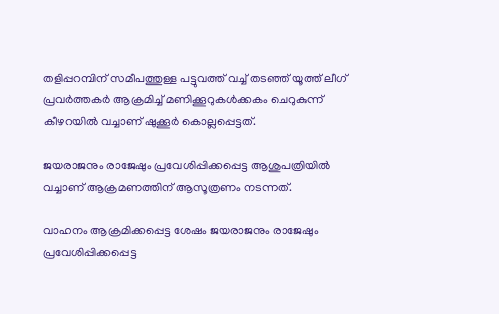തളിപ്പറമ്പിന് സമീപത്തുള്ള പട്ടുവത്ത് വച്ച്‌ തടഞ്ഞ് യൂത്ത് ലീഗ് പ്രവർത്തകർ ആക്രമിച്ച്‌ മണിക്കൂറുകള്‍ക്കകം ചെറുകുന്ന് കീഴറയില്‍ വച്ചാണ് ഷുക്കൂർ കൊല്ലപ്പെട്ടത്.

ജയരാജനും രാജേഷും പ്രവേശിപ്പിക്കപ്പെട്ട ആശുപത്രിയില്‍ വച്ചാണ് ആക്രമണത്തിന് ആസൂത്രണം നടന്നത്.

വാഹനം ആക്രമിക്കപ്പെട്ട ശേഷം ജയരാജനും രാജേഷും പ്രവേശിപ്പിക്കപ്പെട്ട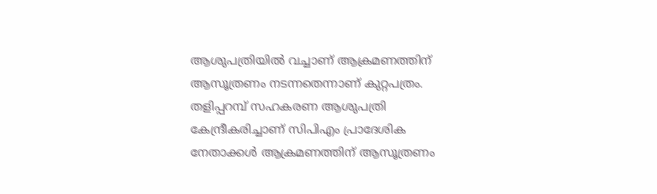ആശുപത്രിയില്‍ വച്ചാണ് ആക്രമണത്തിന് ആസൂത്രണം നടന്നതെന്നാണ് കുറ്റപത്രം. തളിപ്പറമ്പ് സഹകരണ ആശുപത്രി കേന്ദ്രീകരിച്ചാണ് സിപിഎം പ്രാദേശിക നേതാക്കള്‍ ആക്രമണത്തിന് ആസൂത്രണം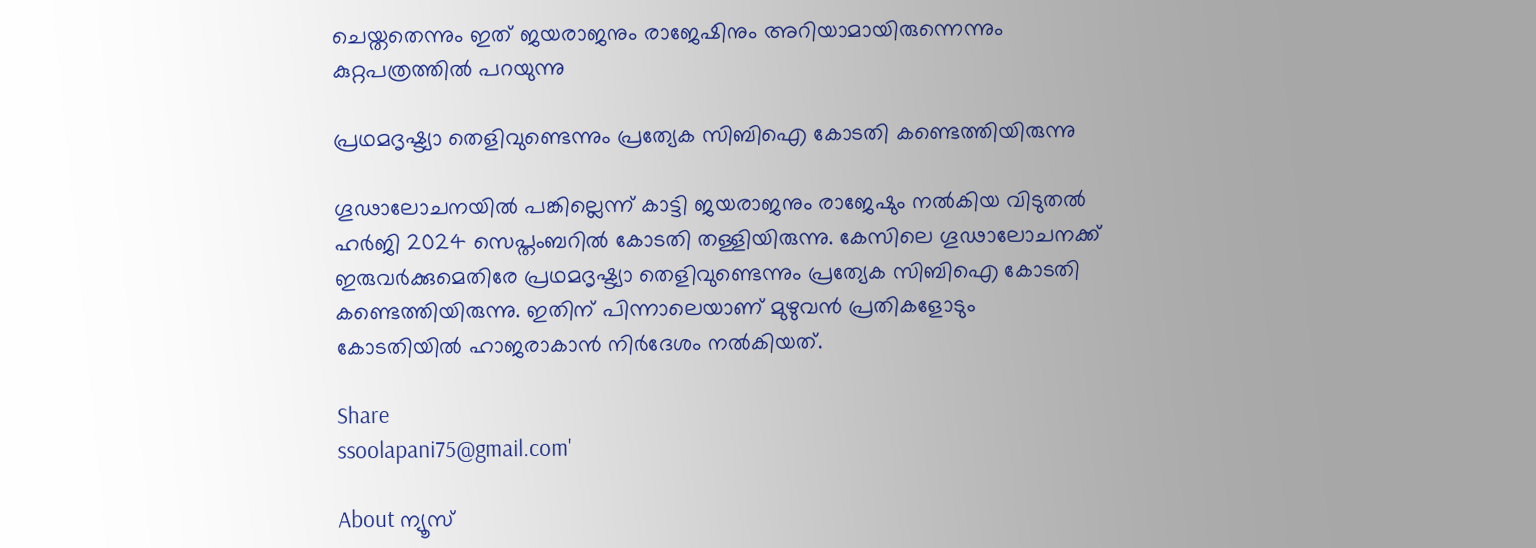ചെയ്തതെന്നും ഇത് ജയരാജനും രാജേഷിനും അറിയാമായിരുന്നെന്നും കുറ്റപത്രത്തില്‍ പറയുന്നു

പ്രഥമദൃഷ്ട്യാ തെളിവുണ്ടെന്നും പ്രത്യേക സിബിഐ കോടതി കണ്ടെത്തിയിരുന്നു

ഗൂഢാലോചനയില്‍ പങ്കില്ലെന്ന് കാട്ടി ജയരാജനും രാജേഷും നല്‍കിയ വിടുതല്‍ ഹര്‍ജി 2024 സെപ്തംബറിൽ കോടതി തള്ളിയിരുന്നു. കേസിലെ ഗൂഢാലോചനക്ക് ഇരുവർക്കുമെതിരേ പ്രഥമദൃഷ്ട്യാ തെളിവുണ്ടെന്നും പ്രത്യേക സിബിഐ കോടതി കണ്ടെത്തിയിരുന്നു. ഇതിന് പിന്നാലെയാണ് മുഴുവന്‍ പ്രതികളോടും കോടതിയില്‍ ഹാജരാകാന്‍ നിര്‍ദേശം നല്‍കിയത്.

Share
ssoolapani75@gmail.com'

About ന്യൂസ്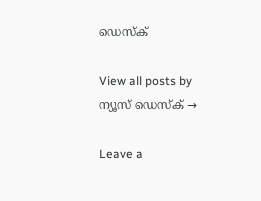ഡെസ്ക്

View all posts by ന്യൂസ് ഡെസ്ക് →

Leave a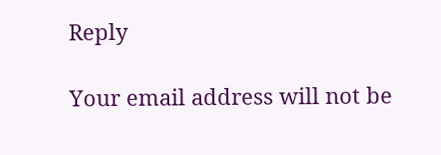Reply

Your email address will not be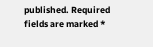published. Required fields are marked *